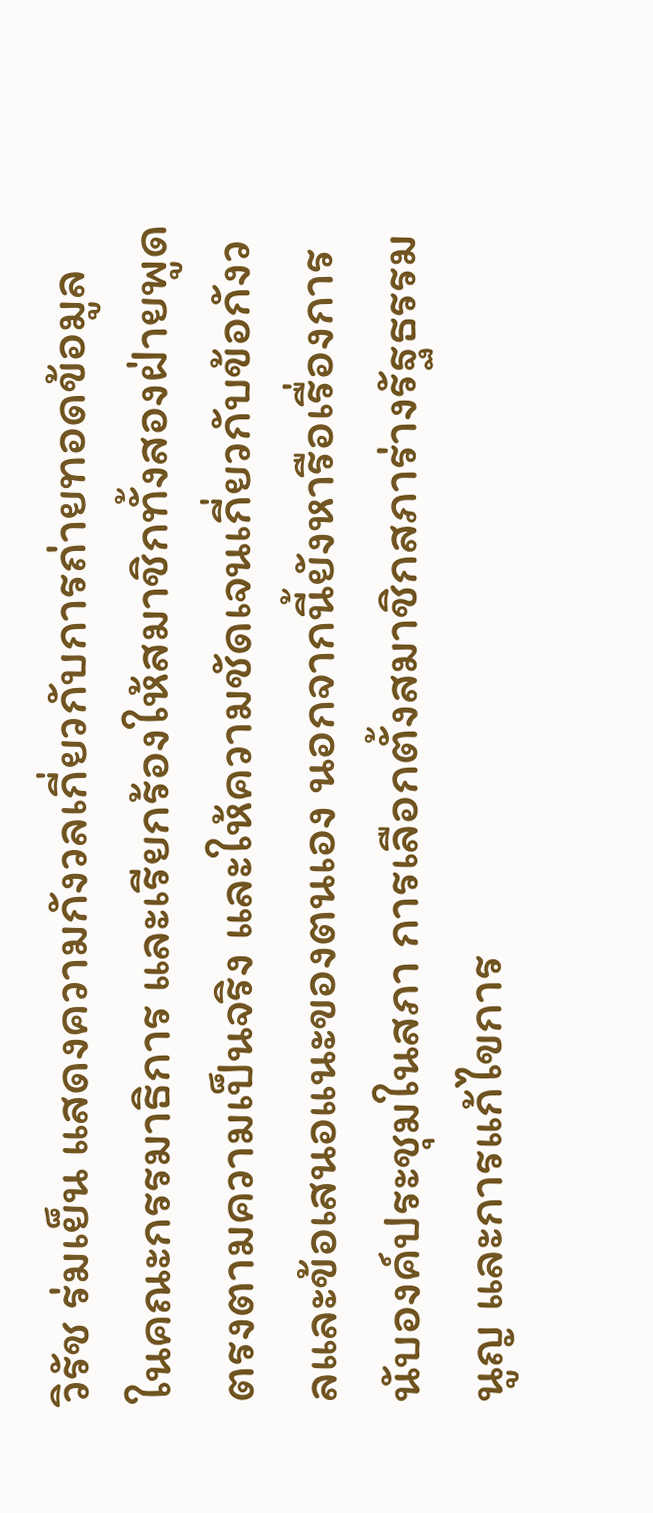วิรัช ร่มเย็น แสดงความกังวลเกี่ยวกับการถ่ายทอดข้อมูลในคณะกรรมาธิการ และเรียกร้องให้สมาชิกทั้งสองฝ่ายพูดตรงตามความเป็นจริง และให้ความชัดเจนเกี่ยวกับข้อกังวลและข้อเสนอแนะของตนเอง นอกจากนี้ยังหารือเรื่องการนับองค์ประชุมในสภา การเลือกตั้งสมาชิกสภาร่างรัฐธรรมนูญ และการแก้ไขการ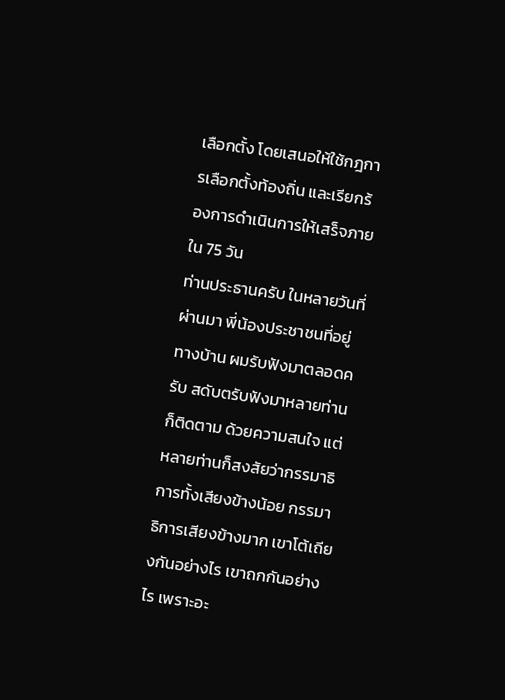เลือกตั้ง โดยเสนอให้ใช้กฎการเลือกตั้งท้องถิ่น และเรียกร้องการดำเนินการให้เสร็จภายใน 75 วัน
ท่านประธานครับ ในหลายวันที่ผ่านมา พี่น้องประชาชนที่อยู่ทางบ้าน ผมรับฟังมาตลอดครับ สดับตรับฟังมาหลายท่านก็ติดตาม ด้วยความสนใจ แต่หลายท่านก็สงสัยว่ากรรมาธิการทั้งเสียงข้างน้อย กรรมาธิการเสียงข้างมาก เขาโต้เถียงกันอย่างไร เขาถกกันอย่างไร เพราะอะ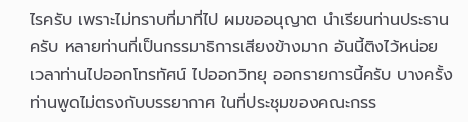ไรครับ เพราะไม่ทราบที่มาที่ไป ผมขออนุญาต นําเรียนท่านประธานครับ หลายท่านที่เป็นกรรมาธิการเสียงข้างมาก อันนี้ติงไว้หน่อย เวลาท่านไปออกโทรทัศน์ ไปออกวิทยุ ออกรายการนี้ครับ บางครั้งท่านพูดไม่ตรงกับบรรยากาศ ในที่ประชุมของคณะกรร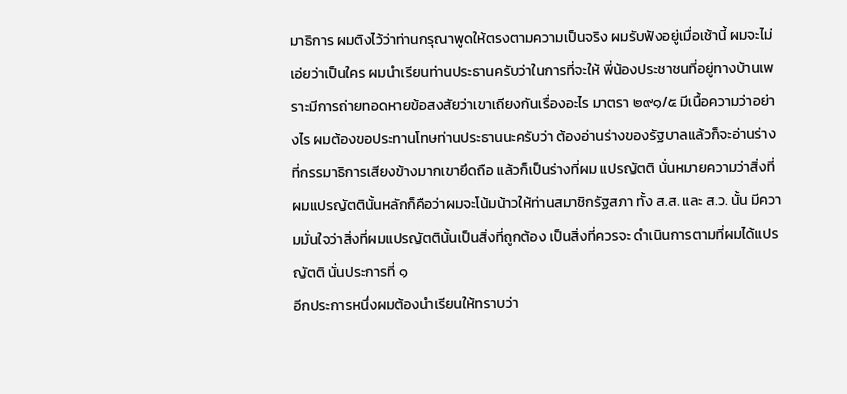มาธิการ ผมติงไว้ว่าท่านกรุณาพูดให้ตรงตามความเป็นจริง ผมรับฟังอยู่เมื่อเช้านี้ ผมจะไม่เอ่ยว่าเป็นใคร ผมนําเรียนท่านประธานครับว่าในการที่จะให้ พี่น้องประชาชนที่อยู่ทางบ้านเพราะมีการถ่ายทอดหายข้อสงสัยว่าเขาเถียงกันเรื่องอะไร มาตรา ๒๙๑/๕ มีเนื้อความว่าอย่างไร ผมต้องขอประทานโทษท่านประธานนะครับว่า ต้องอ่านร่างของรัฐบาลแล้วก็จะอ่านร่างที่กรรมาธิการเสียงข้างมากเขายึดถือ แล้วก็เป็นร่างที่ผม แปรญัตติ นั่นหมายความว่าสิ่งที่ผมแปรญัตตินั้นหลักก็คือว่าผมจะโน้มน้าวให้ท่านสมาชิกรัฐสภา ทั้ง ส.ส. และ ส.ว. นั้น มีความมั่นใจว่าสิ่งที่ผมแปรญัตตินั้นเป็นสิ่งที่ถูกต้อง เป็นสิ่งที่ควรจะ ดําเนินการตามที่ผมได้แปรญัตติ นั่นประการที่ ๑
อีกประการหนึ่งผมต้องนําเรียนให้ทราบว่า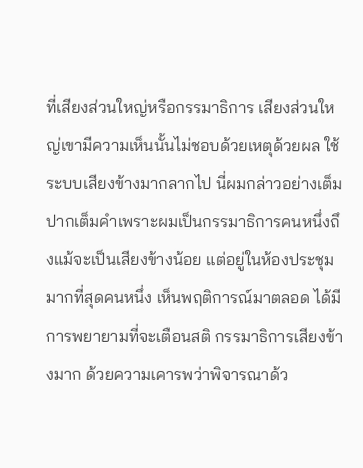ที่เสียงส่วนใหญ่หรือกรรมาธิการ เสียงส่วนใหญ่เขามีความเห็นนั้นไม่ชอบด้วยเหตุด้วยผล ใช้ระบบเสียงข้างมากลากไป นี่ผมกล่าวอย่างเต็มปากเต็มคําเพราะผมเป็นกรรมาธิการคนหนึ่งถึงแม้จะเป็นเสียงข้างน้อย แต่อยู่ในห้องประชุมมากที่สุดคนหนึ่ง เห็นพฤติการณ์มาตลอด ได้มีการพยายามที่จะเตือนสติ กรรมาธิการเสียงข้างมาก ด้วยความเคารพว่าพิจารณาด้ว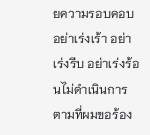ยความรอบคอบ อย่าเร่งเร้า อย่าเร่งรีบ อย่าเร่งร้อนไม่ดําเนินการตามที่ผมขอร้อง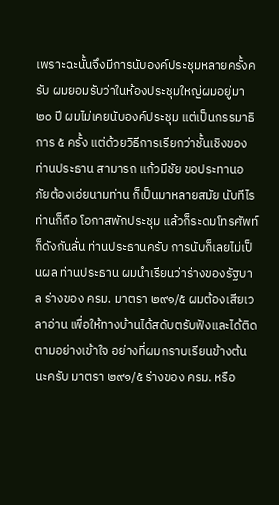เพราะฉะนั้นจึงมีการนับองค์ประชุมหลายครั้งครับ ผมยอมรับว่าในห้องประชุมใหญ่ผมอยู่มา ๒๐ ปี ผมไม่เคยนับองค์ประชุม แต่เป็นกรรมาธิการ ๕ ครั้ง แต่ด้วยวิธีการเรียกว่าชั้นเชิงของท่านประธาน สามารถ แก้วมีชัย ขอประทานอภัยต้องเอ่ยนามท่าน ก็เป็นมาหลายสมัย นับทีไรท่านก็ถือ โอกาสพักประชุม แล้วก็ระดมโทรศัพท์ก็ดังกันลั่น ท่านประธานครับ การนับก็เลยไม่เป็นผล ท่านประธาน ผมนําเรียนว่าร่างของรัฐบาล ร่างของ ครม. มาตรา ๒๙๑/๕ ผมต้องเสียเวลาอ่าน เพื่อให้ทางบ้านได้สดับตรับฟังและได้ติดตามอย่างเข้าใจ อย่างที่ผมกราบเรียนข้างต้นนะครับ มาตรา ๒๙๑/๕ ร่างของ ครม. หรือ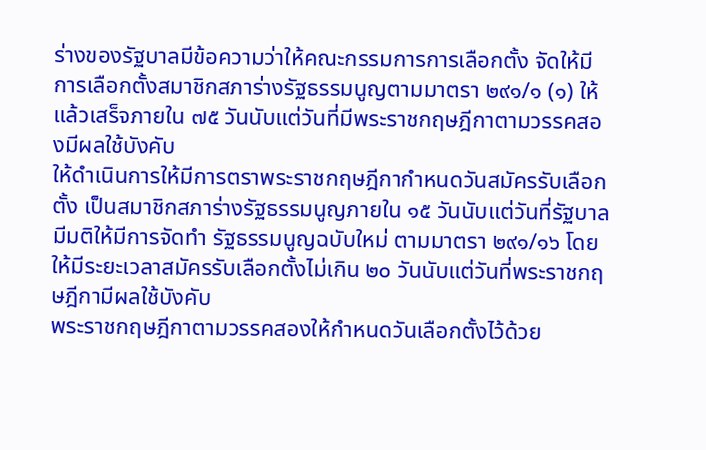ร่างของรัฐบาลมีข้อความว่าให้คณะกรรมการการเลือกตั้ง จัดให้มีการเลือกตั้งสมาชิกสภาร่างรัฐธรรมนูญตามมาตรา ๒๙๑/๑ (๑) ให้แล้วเสร็จภายใน ๗๕ วันนับแต่วันที่มีพระราชกฤษฎีกาตามวรรคสองมีผลใช้บังคับ
ให้ดําเนินการให้มีการตราพระราชกฤษฎีกากําหนดวันสมัครรับเลือกตั้ง เป็นสมาชิกสภาร่างรัฐธรรมนูญภายใน ๑๕ วันนับแต่วันที่รัฐบาลมีมติให้มีการจัดทํา รัฐธรรมนูญฉบับใหม่ ตามมาตรา ๒๙๑/๑๖ โดยให้มีระยะเวลาสมัครรับเลือกตั้งไม่เกิน ๒๐ วันนับแต่วันที่พระราชกฤษฎีกามีผลใช้บังคับ
พระราชกฤษฎีกาตามวรรคสองให้กําหนดวันเลือกตั้งไว้ด้วย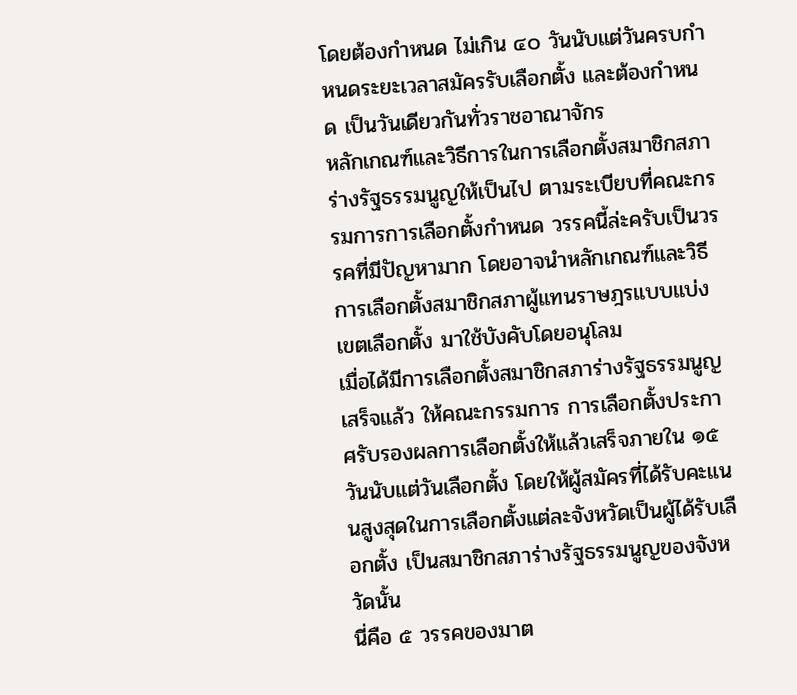โดยต้องกําหนด ไม่เกิน ๔๐ วันนับแต่วันครบกําหนดระยะเวลาสมัครรับเลือกตั้ง และต้องกําหนด เป็นวันเดียวกันทั่วราชอาณาจักร
หลักเกณฑ์และวิธีการในการเลือกตั้งสมาชิกสภาร่างรัฐธรรมนูญให้เป็นไป ตามระเบียบที่คณะกรรมการการเลือกตั้งกําหนด วรรคนี้ล่ะครับเป็นวรรคที่มีปัญหามาก โดยอาจนําหลักเกณฑ์และวิธีการเลือกตั้งสมาชิกสภาผู้แทนราษฎรแบบแบ่งเขตเลือกตั้ง มาใช้บังคับโดยอนุโลม
เมื่อได้มีการเลือกตั้งสมาชิกสภาร่างรัฐธรรมนูญเสร็จแล้ว ให้คณะกรรมการ การเลือกตั้งประกาศรับรองผลการเลือกตั้งให้แล้วเสร็จภายใน ๑๕ วันนับแต่วันเลือกตั้ง โดยให้ผู้สมัครที่ได้รับคะแนนสูงสุดในการเลือกตั้งแต่ละจังหวัดเป็นผู้ได้รับเลือกตั้ง เป็นสมาชิกสภาร่างรัฐธรรมนูญของจังหวัดนั้น
นี่คือ ๕ วรรคของมาต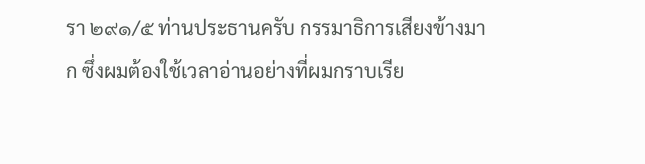รา ๒๙๑/๕ ท่านประธานครับ กรรมาธิการเสียงข้างมาก ซึ่งผมต้องใช้เวลาอ่านอย่างที่ผมกราบเรีย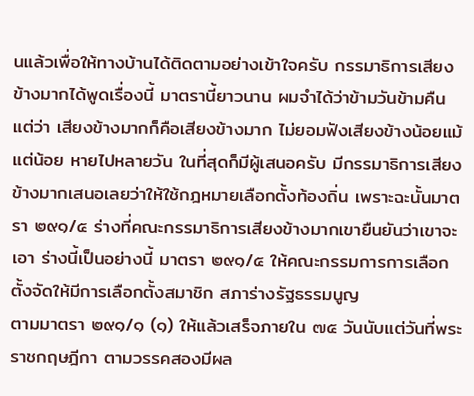นแล้วเพื่อให้ทางบ้านได้ติดตามอย่างเข้าใจครับ กรรมาธิการเสียงข้างมากได้พูดเรื่องนี้ มาตรานี้ยาวนาน ผมจําได้ว่าข้ามวันข้ามคืน แต่ว่า เสียงข้างมากก็คือเสียงข้างมาก ไม่ยอมฟังเสียงข้างน้อยแม้แต่น้อย หายไปหลายวัน ในที่สุดก็มีผู้เสนอครับ มีกรรมาธิการเสียงข้างมากเสนอเลยว่าให้ใช้กฎหมายเลือกตั้งท้องถิ่น เพราะฉะนั้นมาตรา ๒๙๑/๕ ร่างที่คณะกรรมาธิการเสียงข้างมากเขายืนยันว่าเขาจะเอา ร่างนี้เป็นอย่างนี้ มาตรา ๒๙๑/๕ ให้คณะกรรมการการเลือกตั้งจัดให้มีการเลือกตั้งสมาชิก สภาร่างรัฐธรรมนูญ
ตามมาตรา ๒๙๑/๑ (๑) ให้แล้วเสร็จภายใน ๗๕ วันนับแต่วันที่พระราชกฤษฎีกา ตามวรรคสองมีผล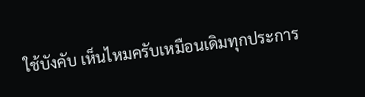ใช้บังคับ เห็นไหมครับเหมือนเดิมทุกประการ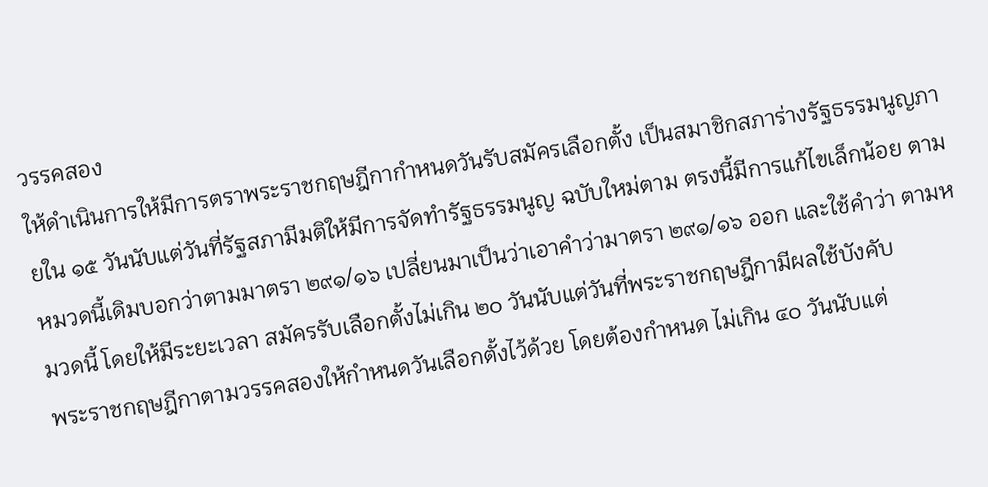วรรคสอง
ให้ดําเนินการให้มีการตราพระราชกฤษฎีกากําหนดวันรับสมัครเลือกตั้ง เป็นสมาชิกสภาร่างรัฐธรรมนูญภายใน ๑๕ วันนับแต่วันที่รัฐสภามีมติให้มีการจัดทํารัฐธรรมนูญ ฉบับใหม่ตาม ตรงนี้มีการแก้ไขเล็กน้อย ตามหมวดนี้เดิมบอกว่าตามมาตรา ๒๙๑/๑๖ เปลี่ยนมาเป็นว่าเอาคําว่ามาตรา ๒๙๑/๑๖ ออก และใช้คําว่า ตามหมวดนี้ โดยให้มีระยะเวลา สมัครรับเลือกตั้งไม่เกิน ๒๐ วันนับแต่วันที่พระราชกฤษฎีกามีผลใช้บังคับ
พระราชกฤษฎีกาตามวรรคสองให้กําหนดวันเลือกตั้งไว้ด้วย โดยต้องกําหนด ไม่เกิน ๔๐ วันนับแต่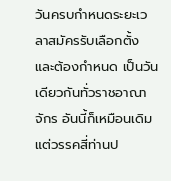วันครบกําหนดระยะเวลาสมัครรับเลือกตั้ง และต้องกําหนด เป็นวันเดียวกันทั่วราชอาณาจักร อันนี้ก็เหมือนเดิม
แต่วรรคสี่ท่านป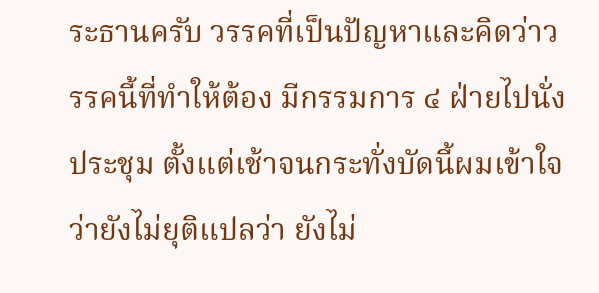ระธานครับ วรรคที่เป็นปัญหาและคิดว่าวรรคนี้ที่ทําให้ต้อง มีกรรมการ ๔ ฝ่ายไปนั่งประชุม ตั้งแต่เช้าจนกระทั่งบัดนี้ผมเข้าใจว่ายังไม่ยุติแปลว่า ยังไม่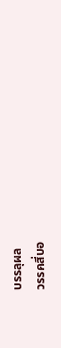บรรลุผล
วรรคสี่บอ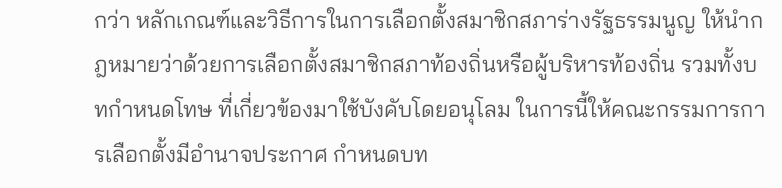กว่า หลักเกณฑ์และวิธีการในการเลือกตั้งสมาชิกสภาร่างรัฐธรรมนูญ ให้นํากฎหมายว่าด้วยการเลือกตั้งสมาชิกสภาท้องถิ่นหรือผู้บริหารท้องถิ่น รวมทั้งบทกําหนดโทษ ที่เกี่ยวข้องมาใช้บังคับโดยอนุโลม ในการนี้ให้คณะกรรมการการเลือกตั้งมีอํานาจประกาศ กําหนดบท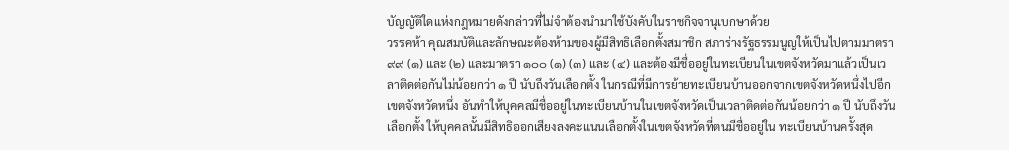บัญญัติใดแห่งกฎหมายดังกล่าวที่ไม่จําต้องนํามาใช้บังคับในราชกิจจานุเบกษาด้วย
วรรคห้า คุณสมบัติและลักษณะต้องห้ามของผู้มีสิทธิเลือกตั้งสมาชิก สภาร่างรัฐธรรมนูญให้เป็นไปตามมาตรา ๙๙ (๑) และ (๒) และมาตรา ๑๐๐ (๑) (๓) และ (๔) และต้องมีชื่ออยู่ในทะเบียนในเขตจังหวัดมาแล้วเป็นเวลาติดต่อกันไม่น้อยกว่า ๑ ปี นับถึงวันเลือกตั้ง ในกรณีที่มีการย้ายทะเบียนบ้านออกจากเขตจังหวัดหนึ่งไปอีกเขตจังหวัดหนึ่ง อันทําให้บุคคลมีชื่ออยู่ในทะเบียนบ้านในเขตจังหวัดเป็นเวลาติดต่อกันน้อยกว่า ๑ ปี นับถึงวันเลือกตั้ง ให้บุคคลนั้นมีสิทธิออกเสียงลงคะแนนเลือกตั้งในเขตจังหวัดที่ตนมีชื่ออยู่ใน ทะเบียนบ้านครั้งสุด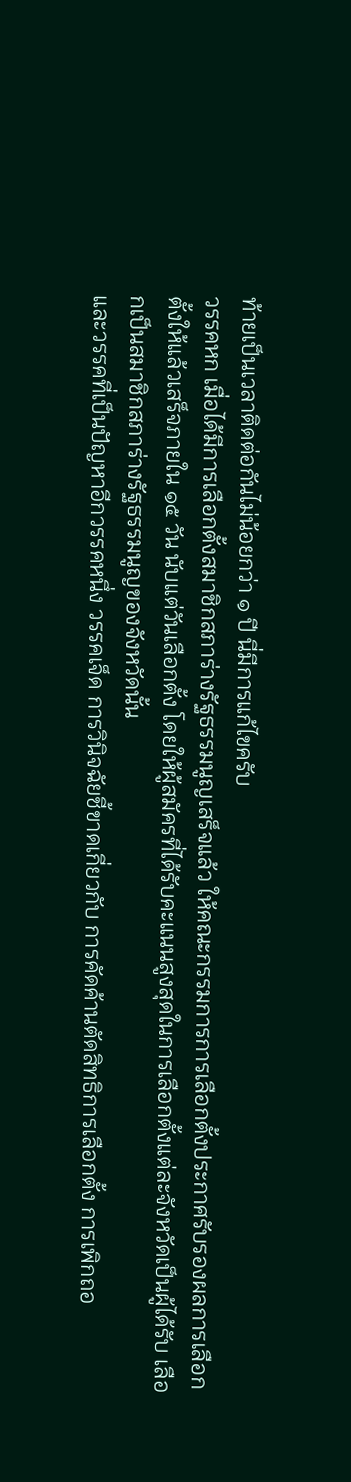ท้ายเป็นเวลาติดต่อกันไม่น้อยกว่า ๑ ปี นี่มีการแก้ไขครับ
วรรคหก เมื่อได้มีการเลือกตั้งสมาชิกสภาร่างรัฐธรรมนูญเสร็จแล้ว ให้คณะกรรมการการเลือกตั้งประกาศรับรองผลการเลือกตั้งให้แล้วเสร็จภายใน ๑๕ วัน นับแต่วันเลือกตั้ง โดยให้ผู้สมัครที่ได้รับคะแนนสูงสุดในการเลือกตั้งแต่ละจังหวัดเป็นผู้ได้รับ เลือกเป็นสมาชิกสภาร่างรัฐธรรมนูญของจังหวัดนั้น
และวรรคที่เป็นปัญหาอีกวรรคหนึ่ง วรรคเจ็ด การวินิจฉัยชี้ขาดเกี่ยวกับ การคัดค้านตัดสิทธิการเลือกตั้ง การเพิกถอ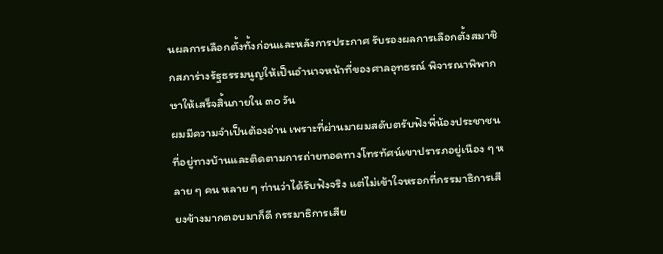นผลการเลือกตั้งทั้งก่อนและหลังการประกาศ รับรองผลการเลือกตั้งสมาชิกสภาร่างรัฐธรรมนูญให้เป็นอํานาจหน้าที่ของศาลอุทธรณ์ พิจารณาพิพากษาให้เสร็จสิ้นภายใน ๓๐ วัน
ผมมีความจําเป็นต้องอ่าน เพราะที่ผ่านมาผมสดับตรับฟังพี่น้องประชาชน ที่อยู่ทางบ้านและติดตามการถ่ายทอดทางโทรทัศน์เขาปรารภอยู่เนือง ๆ หลาย ๆ คน หลาย ๆ ท่านว่าได้รับฟังจริง แต่ไม่เข้าใจหรอกที่กรรมาธิการเสียงข้างมากตอบมาก็ดี กรรมาธิการเสีย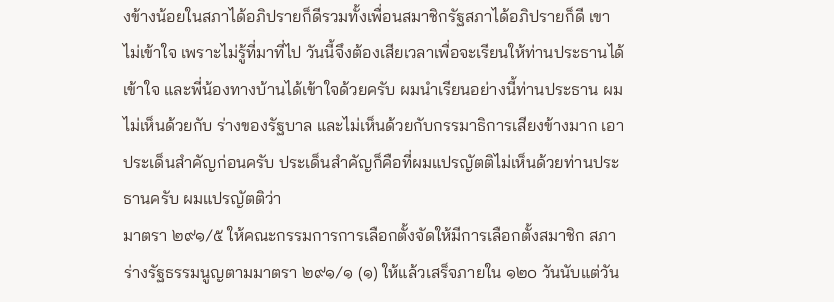งข้างน้อยในสภาได้อภิปรายก็ดีรวมทั้งเพื่อนสมาชิกรัฐสภาได้อภิปรายก็ดี เขาไม่เข้าใจ เพราะไม่รู้ที่มาที่ไป วันนี้จึงต้องเสียเวลาเพื่อจะเรียนให้ท่านประธานได้เข้าใจ และพี่น้องทางบ้านได้เข้าใจด้วยครับ ผมนําเรียนอย่างนี้ท่านประธาน ผมไม่เห็นด้วยกับ ร่างของรัฐบาล และไม่เห็นด้วยกับกรรมาธิการเสียงข้างมาก เอาประเด็นสําคัญก่อนครับ ประเด็นสําคัญก็คือที่ผมแปรญัตติไม่เห็นด้วยท่านประธานครับ ผมแปรญัตติว่า
มาตรา ๒๙๑/๕ ให้คณะกรรมการการเลือกตั้งจัดให้มีการเลือกตั้งสมาชิก สภาร่างรัฐธรรมนูญตามมาตรา ๒๙๑/๑ (๑) ให้แล้วเสร็จภายใน ๑๒๐ วันนับแต่วัน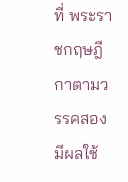ที่ พระราชกฤษฎีกาตามวรรคสองมีผลใช้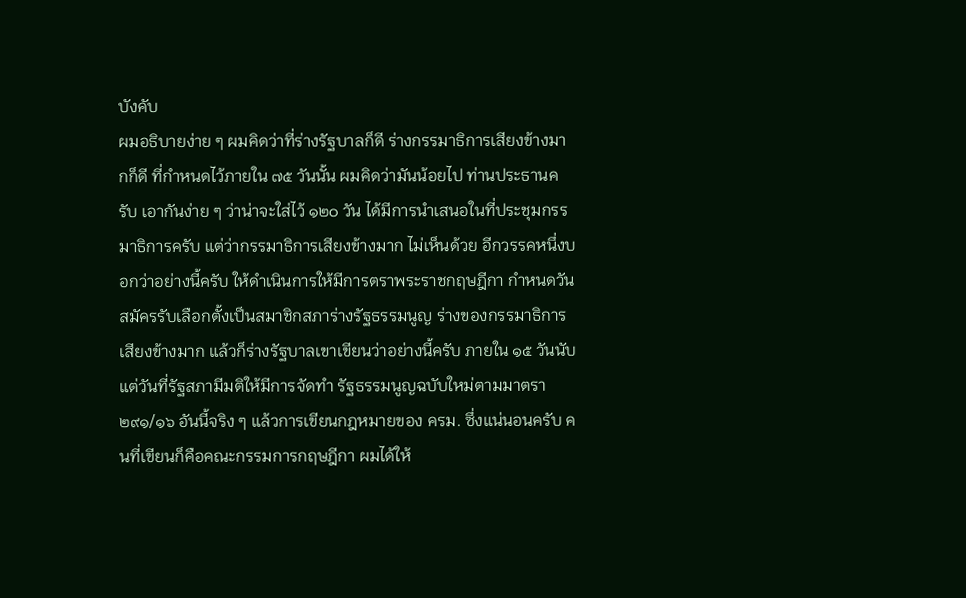บังคับ
ผมอธิบายง่าย ๆ ผมคิดว่าที่ร่างรัฐบาลก็ดี ร่างกรรมาธิการเสียงข้างมากก็ดี ที่กําหนดไว้ภายใน ๗๕ วันนั้น ผมคิดว่ามันน้อยไป ท่านประธานครับ เอากันง่าย ๆ ว่าน่าจะใส่ไว้ ๑๒๐ วัน ได้มีการนําเสนอในที่ประชุมกรรมาธิการครับ แต่ว่ากรรมาธิการเสียงข้างมาก ไม่เห็นด้วย อีกวรรคหนึ่งบอกว่าอย่างนี้ครับ ให้ดําเนินการให้มีการตราพระราชกฤษฎีกา กําหนดวันสมัครรับเลือกตั้งเป็นสมาชิกสภาร่างรัฐธรรมนูญ ร่างของกรรมาธิการเสียงข้างมาก แล้วก็ร่างรัฐบาลเขาเขียนว่าอย่างนี้ครับ ภายใน ๑๕ วันนับแต่วันที่รัฐสภามีมติให้มีการจัดทํา รัฐธรรมนูญฉบับใหม่ตามมาตรา ๒๙๑/๑๖ อันนี้จริง ๆ แล้วการเขียนกฎหมายของ ครม. ซึ่งแน่นอนครับ คนที่เขียนก็คือคณะกรรมการกฤษฎีกา ผมได้ให้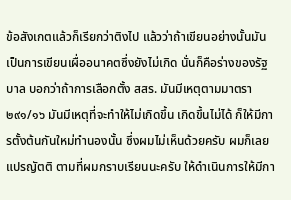ข้อสังเกตแล้วก็เรียกว่าติงไป แล้วว่าถ้าเขียนอย่างนั้นมันเป็นการเขียนเผื่ออนาคตซึ่งยังไม่เกิด นั่นก็คือร่างของรัฐบาล บอกว่าถ้าการเลือกตั้ง สสร. มันมีเหตุตามมาตรา ๒๙๑/๑๖ มันมีเหตุที่จะทําให้ไม่เกิดขึ้น เกิดขึ้นไม่ได้ ก็ให้มีการตั้งต้นกันใหม่ทํานองนั้น ซึ่งผมไม่เห็นด้วยครับ ผมก็เลยแปรญัตติ ตามที่ผมกราบเรียนนะครับ ให้ดําเนินการให้มีกา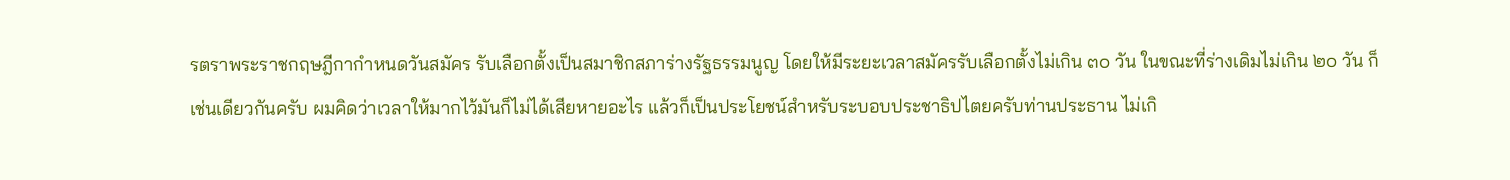รตราพระราชกฤษฎีกากําหนดวันสมัคร รับเลือกตั้งเป็นสมาชิกสภาร่างรัฐธรรมนูญ โดยให้มีระยะเวลาสมัครรับเลือกตั้งไม่เกิน ๓๐ วัน ในขณะที่ร่างเดิมไม่เกิน ๒๐ วัน ก็เช่นเดียวกันครับ ผมคิดว่าเวลาให้มากไว้มันก็ไม่ได้เสียหายอะไร แล้วก็เป็นประโยชน์สําหรับระบอบประชาธิปไตยครับท่านประธาน ไม่เกิ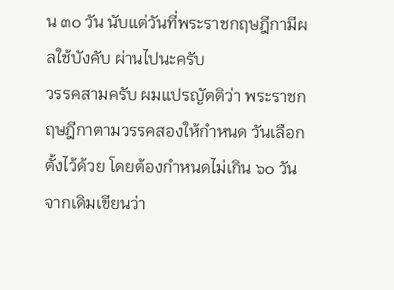น ๓๐ วัน นับแต่วันที่พระราชกฤษฎีกามีผลใช้บังคับ ผ่านไปนะครับ
วรรคสามครับ ผมแปรญัตติว่า พระราชกฤษฎีกาตามวรรคสองให้กําหนด วันเลือกตั้งไว้ด้วย โดยต้องกําหนดไม่เกิน ๖๐ วัน จากเดิมเขียนว่า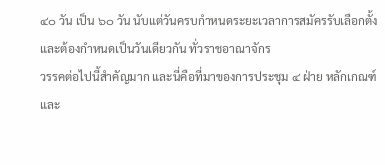๔๐ วัน เป็น ๖๐ วัน นับแต่วันครบกําหนดระยะเวลาการสมัครรับเลือกตั้ง และต้องกําหนดเป็นวันเดียวกัน ทั่วราชอาณาจักร
วรรคต่อไปนี้สําคัญมาก และนี่คือที่มาของการประชุม ๔ ฝ่าย หลักเกณฑ์ และ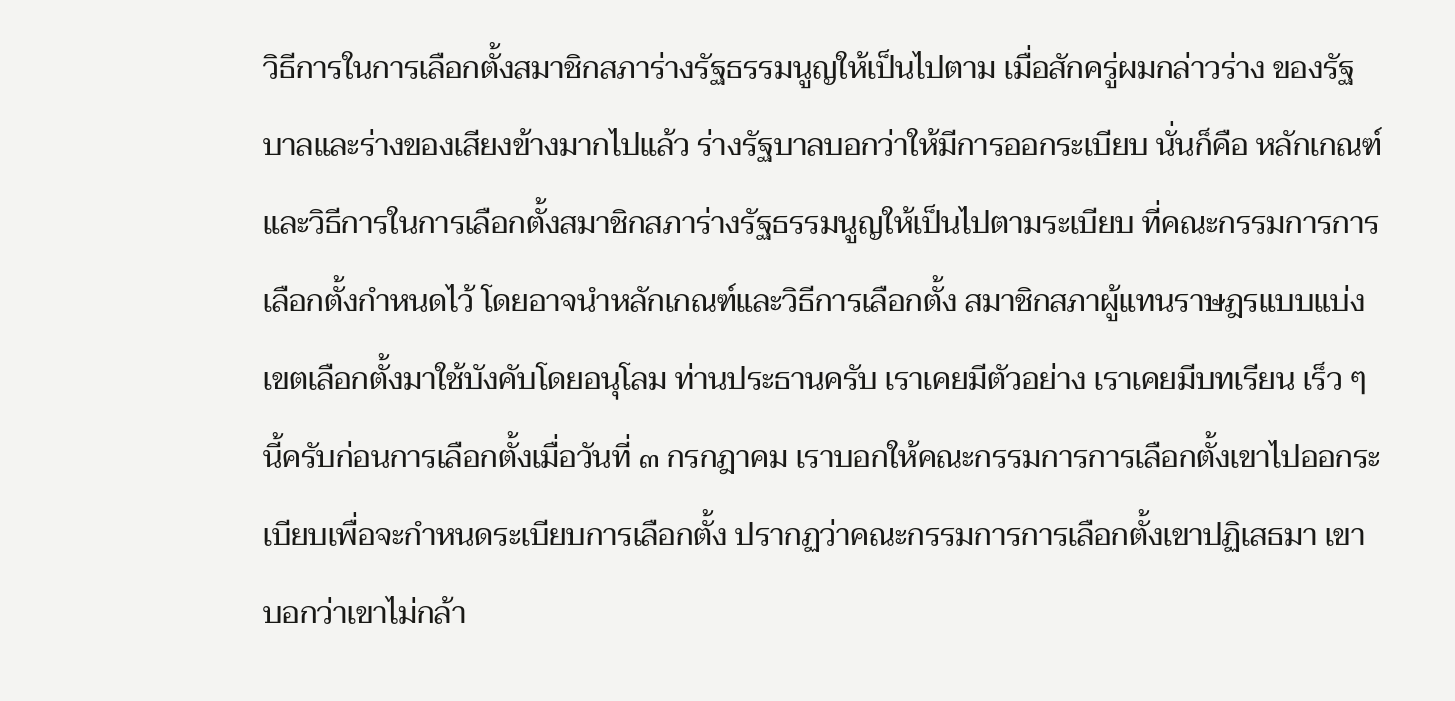วิธีการในการเลือกตั้งสมาชิกสภาร่างรัฐธรรมนูญให้เป็นไปตาม เมื่อสักครู่ผมกล่าวร่าง ของรัฐบาลและร่างของเสียงข้างมากไปแล้ว ร่างรัฐบาลบอกว่าให้มีการออกระเบียบ นั่นก็คือ หลักเกณฑ์และวิธีการในการเลือกตั้งสมาชิกสภาร่างรัฐธรรมนูญให้เป็นไปตามระเบียบ ที่คณะกรรมการการเลือกตั้งกําหนดไว้ โดยอาจนําหลักเกณฑ์และวิธีการเลือกตั้ง สมาชิกสภาผู้แทนราษฎรแบบแบ่งเขตเลือกตั้งมาใช้บังคับโดยอนุโลม ท่านประธานครับ เราเคยมีตัวอย่าง เราเคยมีบทเรียน เร็ว ๆ นี้ครับก่อนการเลือกตั้งเมื่อวันที่ ๓ กรกฎาคม เราบอกให้คณะกรรมการการเลือกตั้งเขาไปออกระเบียบเพื่อจะกําหนดระเบียบการเลือกตั้ง ปรากฏว่าคณะกรรมการการเลือกตั้งเขาปฏิเสธมา เขาบอกว่าเขาไม่กล้า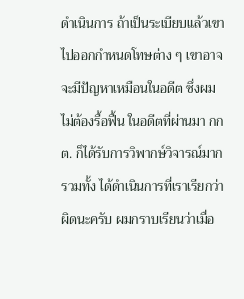ดําเนินการ ถ้าเป็นระเบียบแล้วเขาไปออกกําหนดโทษต่าง ๆ เขาอาจจะมีปัญหาเหมือนในอดีต ซึ่งผมไม่ต้องรื้อฟื้น ในอดีตที่ผ่านมา กกต. ก็ได้รับการวิพากษ์วิจารณ์มาก รวมทั้ง ได้ดําเนินการที่เราเรียกว่าผิดนะครับ ผมกราบเรียนว่าเมื่อ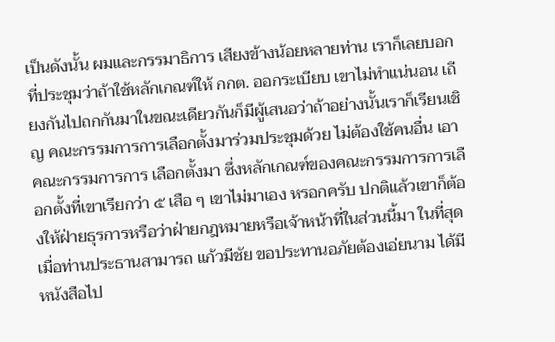เป็นดังนั้น ผมและกรรมาธิการ เสียงข้างน้อยหลายท่าน เราก็เลยบอกที่ประชุมว่าถ้าใช้หลักเกณฑ์ให้ กกต. ออกระเบียบ เขาไม่ทําแน่นอน เถียงกันไปถกกันมาในขณะเดียวกันก็มีผู้เสนอว่าถ้าอย่างนั้นเราก็เรียนเชิญ คณะกรรมการการเลือกตั้งมาร่วมประชุมด้วย ไม่ต้องใช้คนอื่น เอาคณะกรรมการการ เลือกตั้งมา ซึ่งหลักเกณฑ์ของคณะกรรมการการเลือกตั้งที่เขาเรียกว่า ๕ เสือ ๆ เขาไม่มาเอง หรอกครับ ปกติแล้วเขาก็ต้องให้ฝ่ายธุรการหรือว่าฝ่ายกฎหมายหรือเจ้าหน้าที่ในส่วนนี้มา ในที่สุดเมื่อท่านประธานสามารถ แก้วมีชัย ขอประทานอภัยต้องเอ่ยนาม ได้มีหนังสือไป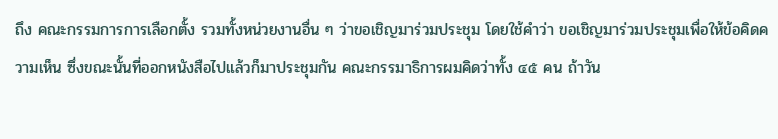ถึง คณะกรรมการการเลือกตั้ง รวมทั้งหน่วยงานอื่น ๆ ว่าขอเชิญมาร่วมประชุม โดยใช้คําว่า ขอเชิญมาร่วมประชุมเพื่อให้ข้อคิดความเห็น ซึ่งขณะนั้นที่ออกหนังสือไปแล้วก็มาประชุมกัน คณะกรรมาธิการผมคิดว่าทั้ง ๔๕ คน ถ้าวัน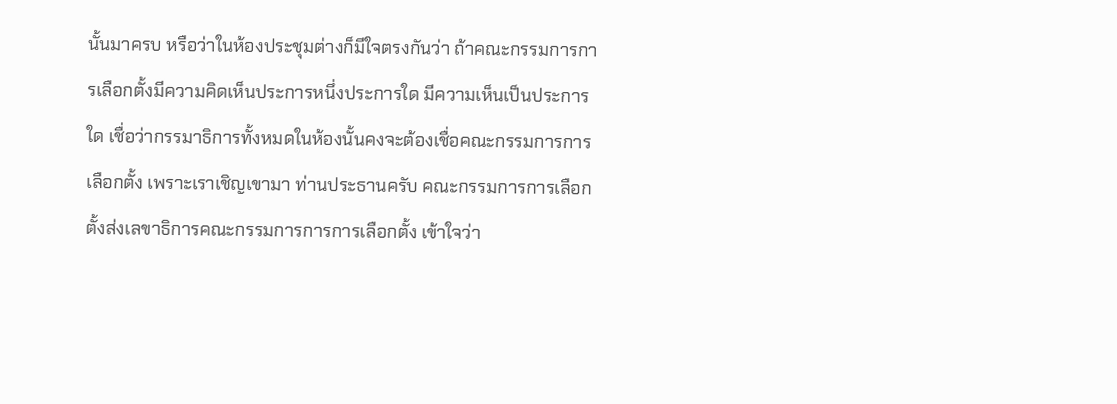นั้นมาครบ หรือว่าในห้องประชุมต่างก็มีใจตรงกันว่า ถ้าคณะกรรมการการเลือกตั้งมีความคิดเห็นประการหนึ่งประการใด มีความเห็นเป็นประการใด เชื่อว่ากรรมาธิการทั้งหมดในห้องนั้นคงจะต้องเชื่อคณะกรรมการการเลือกตั้ง เพราะเราเชิญเขามา ท่านประธานครับ คณะกรรมการการเลือกตั้งส่งเลขาธิการคณะกรรมการการการเลือกตั้ง เข้าใจว่า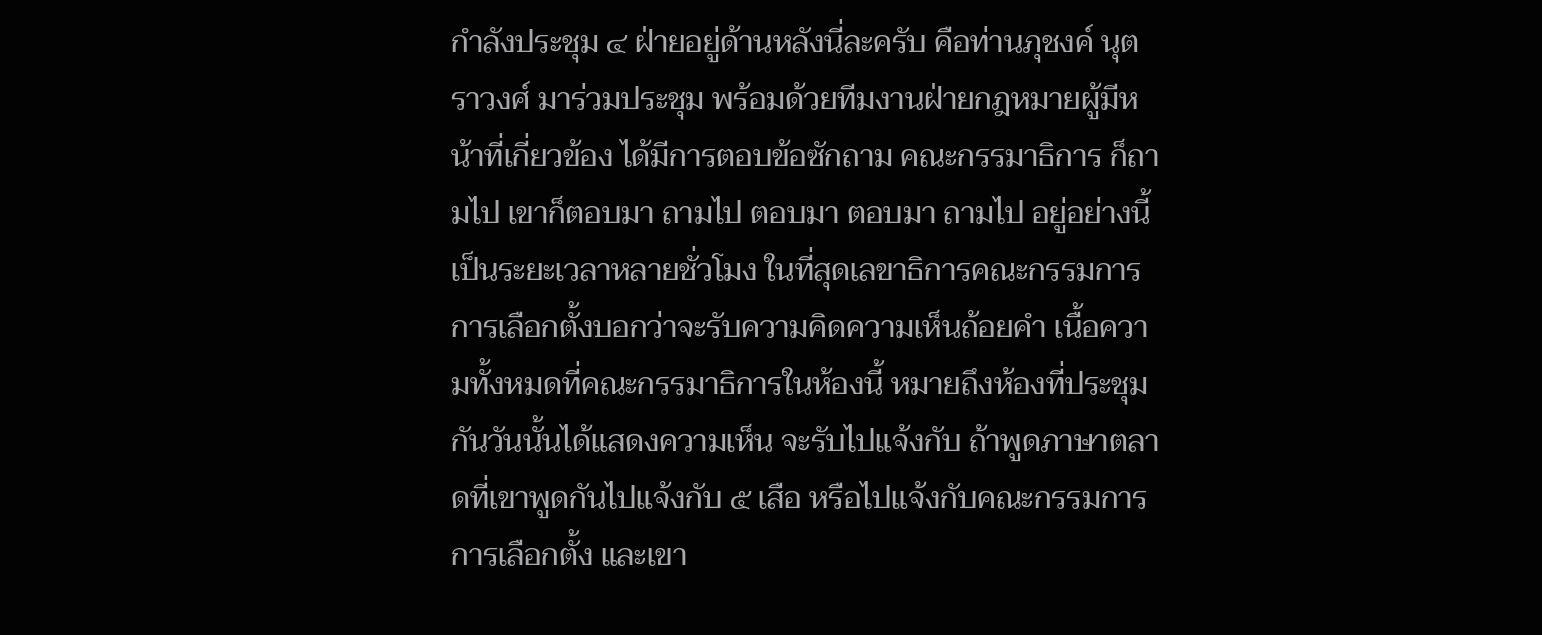กําลังประชุม ๔ ฝ่ายอยู่ด้านหลังนี่ละครับ คือท่านภุชงค์ นุตราวงศ์ มาร่วมประชุม พร้อมด้วยทีมงานฝ่ายกฎหมายผู้มีหน้าที่เกี่ยวข้อง ได้มีการตอบข้อซักถาม คณะกรรมาธิการ ก็ถามไป เขาก็ตอบมา ถามไป ตอบมา ตอบมา ถามไป อยู่อย่างนี้ เป็นระยะเวลาหลายชั่วโมง ในที่สุดเลขาธิการคณะกรรมการการเลือกตั้งบอกว่าจะรับความคิดความเห็นถ้อยคํา เนื้อความทั้งหมดที่คณะกรรมาธิการในห้องนี้ หมายถึงห้องที่ประชุมกันวันนั้นได้แสดงความเห็น จะรับไปแจ้งกับ ถ้าพูดภาษาตลาดที่เขาพูดกันไปแจ้งกับ ๕ เสือ หรือไปแจ้งกับคณะกรรมการการเลือกตั้ง และเขา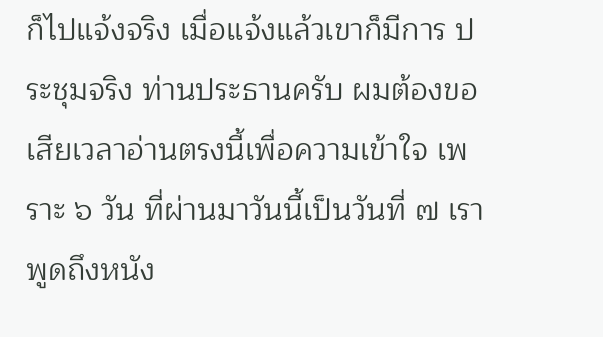ก็ไปแจ้งจริง เมื่อแจ้งแล้วเขาก็มีการ ประชุมจริง ท่านประธานครับ ผมต้องขอเสียเวลาอ่านตรงนี้เพื่อความเข้าใจ เพราะ ๖ วัน ที่ผ่านมาวันนี้เป็นวันที่ ๗ เราพูดถึงหนัง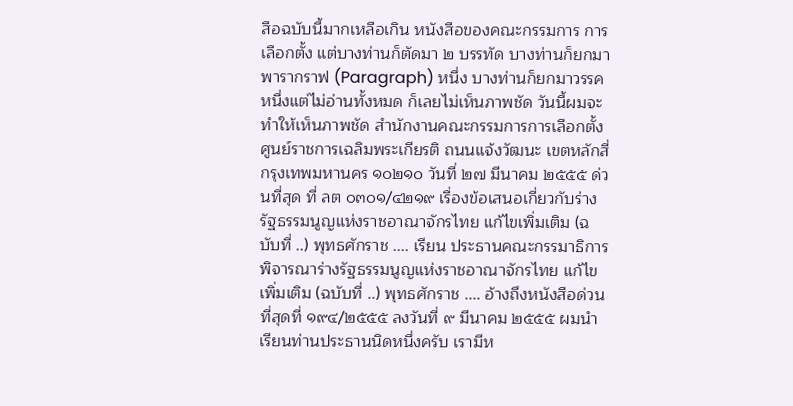สือฉบับนี้มากเหลือเกิน หนังสือของคณะกรรมการ การเลือกตั้ง แต่บางท่านก็ตัดมา ๒ บรรทัด บางท่านก็ยกมาพารากราฟ (Paragraph) หนึ่ง บางท่านก็ยกมาวรรคหนึ่งแต่ไม่อ่านทั้งหมด ก็เลยไม่เห็นภาพชัด วันนี้ผมจะทําให้เห็นภาพชัด สํานักงานคณะกรรมการการเลือกตั้ง ศูนย์ราชการเฉลิมพระเกียรติ ถนนแจ้งวัฒนะ เขตหลักสี่ กรุงเทพมหานคร ๑๐๒๑๐ วันที่ ๒๗ มีนาคม ๒๕๕๕ ด่วนที่สุด ที่ ลต ๐๓๐๑/๔๒๑๙ เรื่องข้อเสนอเกี่ยวกับร่างรัฐธรรมนูญแห่งราชอาณาจักรไทย แก้ไขเพิ่มเติม (ฉบับที่ ..) พุทธศักราช .... เรียน ประธานคณะกรรมาธิการพิจารณาร่างรัฐธรรมนูญแห่งราชอาณาจักรไทย แก้ไขเพิ่มเติม (ฉบับที่ ..) พุทธศักราช .... อ้างถึงหนังสือด่วนที่สุดที่ ๑๙๔/๒๕๕๕ ลงวันที่ ๙ มีนาคม ๒๕๕๕ ผมนําเรียนท่านประธานนิดหนึ่งครับ เรามีห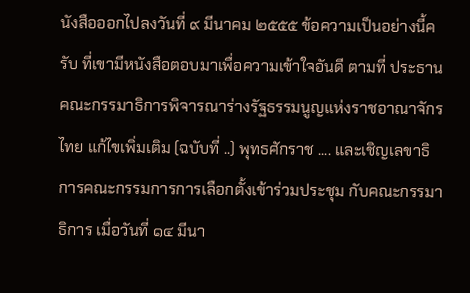นังสือออกไปลงวันที่ ๙ มีนาคม ๒๕๕๕ ข้อความเป็นอย่างนี้ครับ ที่เขามีหนังสือตอบมาเพื่อความเข้าใจอันดี ตามที่ ประธานคณะกรรมาธิการพิจารณาร่างรัฐธรรมนูญแห่งราชอาณาจักรไทย แก้ไขเพิ่มเติม (ฉบับที่ ..) พุทธศักราช .... และเชิญเลขาธิการคณะกรรมการการเลือกตั้งเข้าร่วมประชุม กับคณะกรรมาธิการ เมื่อวันที่ ๑๔ มีนา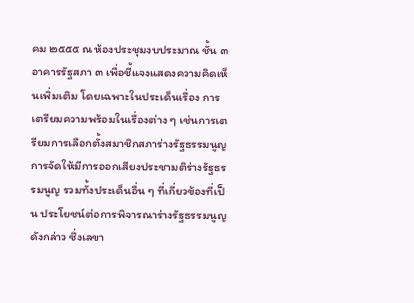คม ๒๕๕๕ ณ ห้องประชุมงบประมาณ ชั้น ๓ อาคารรัฐสภา ๓ เพื่อชี้แจงแสดงความคิดเห็นเพิ่มเติม โดยเฉพาะในประเด็นเรื่อง การเตรียมความพร้อมในเรื่องต่าง ๆ เช่นการเตรียมการเลือกตั้งสมาชิกสภาร่างรัฐธรรมนูญ การจัดให้มีการออกเสียงประชามติร่างรัฐธรรมนูญ รวมทั้งประเด็นอื่น ๆ ที่เกี่ยวข้องที่เป็น ประโยชน์ต่อการพิจารณาร่างรัฐธรรมนูญดังกล่าว ซึ่งเลขา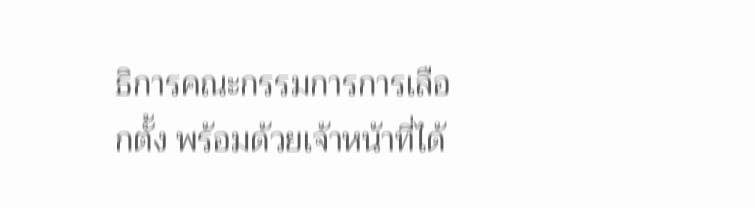ธิการคณะกรรมการการเลือกตั้ง พร้อมด้วยเจ้าหน้าที่ได้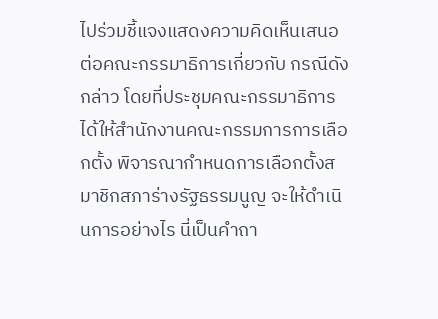ไปร่วมชี้แจงแสดงความคิดเห็นเสนอต่อคณะกรรมาธิการเกี่ยวกับ กรณีดังกล่าว โดยที่ประชุมคณะกรรมาธิการได้ให้สํานักงานคณะกรรมการการเลือกตั้ง พิจารณากําหนดการเลือกตั้งสมาชิกสภาร่างรัฐธรรมนูญ จะให้ดําเนินการอย่างไร นี่เป็นคําถา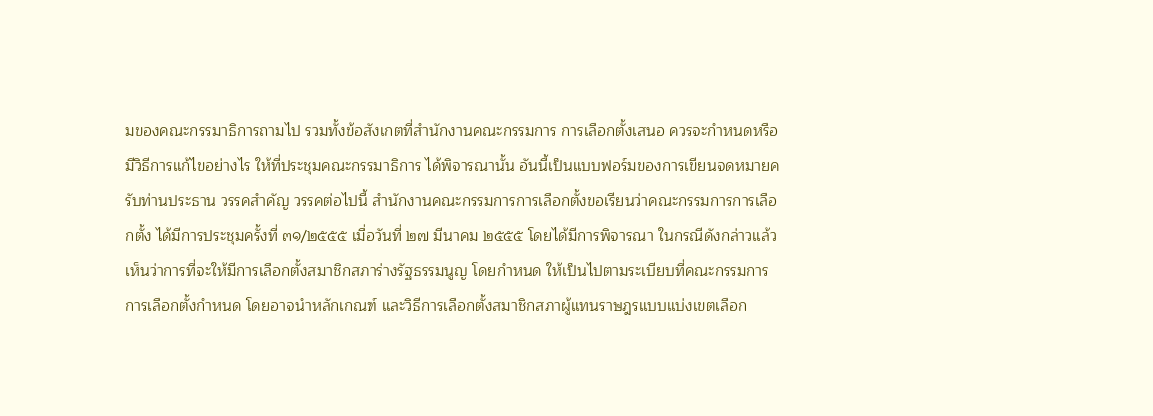มของคณะกรรมาธิการถามไป รวมทั้งข้อสังเกตที่สํานักงานคณะกรรมการ การเลือกตั้งเสนอ ควรจะกําหนดหรือมีวิธีการแก้ไขอย่างไร ให้ที่ประชุมคณะกรรมาธิการ ได้พิจารณานั้น อันนี้เป็นแบบฟอร์มของการเขียนจดหมายครับท่านประธาน วรรคสําคัญ วรรคต่อไปนี้ สํานักงานคณะกรรมการการเลือกตั้งขอเรียนว่าคณะกรรมการการเลือกตั้ง ได้มีการประชุมครั้งที่ ๓๑/๒๕๕๕ เมื่อวันที่ ๒๗ มีนาคม ๒๕๕๕ โดยได้มีการพิจารณา ในกรณีดังกล่าวแล้วเห็นว่าการที่จะให้มีการเลือกตั้งสมาชิกสภาร่างรัฐธรรมนูญ โดยกําหนด ให้เป็นไปตามระเบียบที่คณะกรรมการการเลือกตั้งกําหนด โดยอาจนําหลักเกณฑ์ และวิธีการเลือกตั้งสมาชิกสภาผู้แทนราษฎรแบบแบ่งเขตเลือก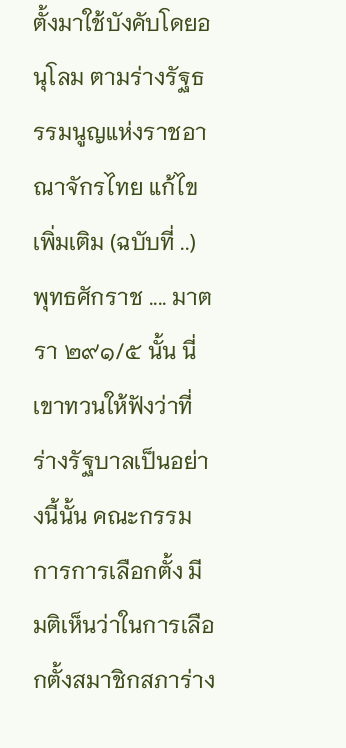ตั้งมาใช้บังคับโดยอนุโลม ตามร่างรัฐธรรมนูญแห่งราชอาณาจักรไทย แก้ไขเพิ่มเติม (ฉบับที่ ..) พุทธศักราช .... มาตรา ๒๙๑/๕ นั้น นี่เขาทวนให้ฟังว่าที่ร่างรัฐบาลเป็นอย่างนี้นั้น คณะกรรมการการเลือกตั้ง มีมติเห็นว่าในการเลือกตั้งสมาชิกสภาร่าง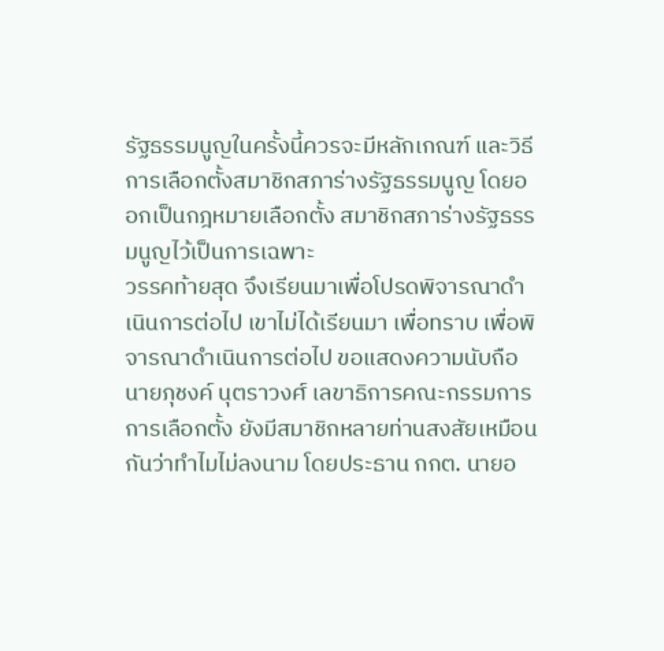รัฐธรรมนูญในครั้งนี้ควรจะมีหลักเกณฑ์ และวิธีการเลือกตั้งสมาชิกสภาร่างรัฐธรรมนูญ โดยออกเป็นกฎหมายเลือกตั้ง สมาชิกสภาร่างรัฐธรรมนูญไว้เป็นการเฉพาะ
วรรคท้ายสุด จึงเรียนมาเพื่อโปรดพิจารณาดําเนินการต่อไป เขาไม่ได้เรียนมา เพื่อทราบ เพื่อพิจารณาดําเนินการต่อไป ขอแสดงความนับถือ นายภุชงค์ นุตราวงศ์ เลขาธิการคณะกรรมการการเลือกตั้ง ยังมีสมาชิกหลายท่านสงสัยเหมือนกันว่าทําไมไม่ลงนาม โดยประธาน กกต. นายอ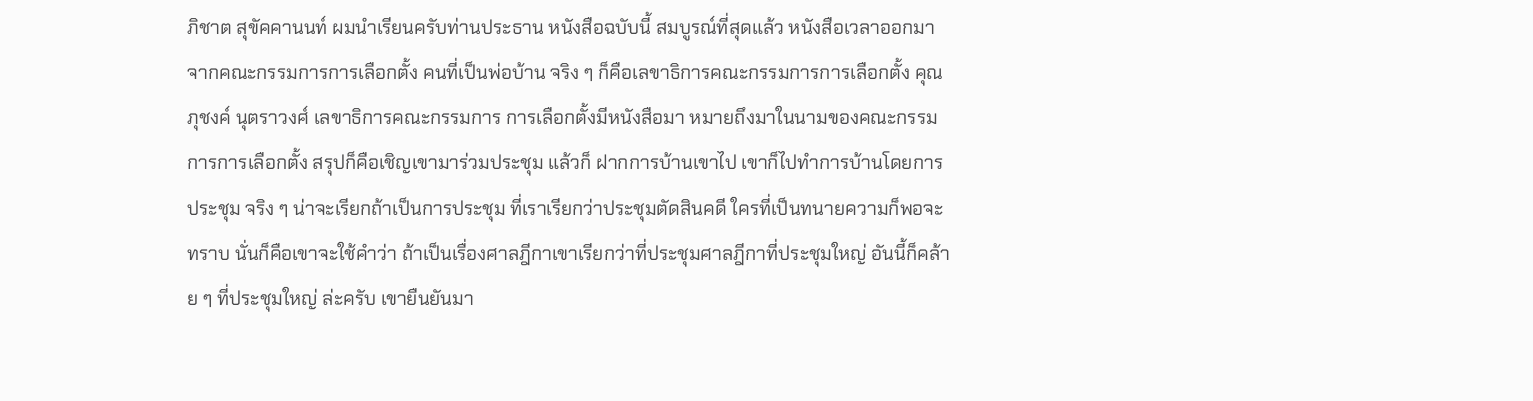ภิชาต สุขัคคานนท์ ผมนําเรียนครับท่านประธาน หนังสือฉบับนี้ สมบูรณ์ที่สุดแล้ว หนังสือเวลาออกมาจากคณะกรรมการการเลือกตั้ง คนที่เป็นพ่อบ้าน จริง ๆ ก็คือเลขาธิการคณะกรรมการการเลือกตั้ง คุณภุชงค์ นุตราวงศ์ เลขาธิการคณะกรรมการ การเลือกตั้งมีหนังสือมา หมายถึงมาในนามของคณะกรรมการการเลือกตั้ง สรุปก็คือเชิญเขามาร่วมประชุม แล้วก็ ฝากการบ้านเขาไป เขาก็ไปทําการบ้านโดยการประชุม จริง ๆ น่าจะเรียกถ้าเป็นการประชุม ที่เราเรียกว่าประชุมตัดสินคดี ใครที่เป็นทนายความก็พอจะทราบ นั่นก็คือเขาจะใช้คําว่า ถ้าเป็นเรื่องศาลฎีกาเขาเรียกว่าที่ประชุมศาลฎีกาที่ประชุมใหญ่ อันนี้ก็คล้าย ๆ ที่ประชุมใหญ่ ล่ะครับ เขายืนยันมา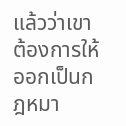แล้วว่าเขาต้องการให้ออกเป็นกฎหมา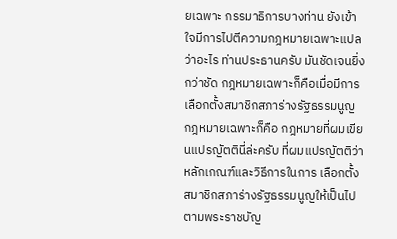ยเฉพาะ กรรมาธิการบางท่าน ยังเข้าใจมีการไปตีความกฎหมายเฉพาะแปลว่าอะไร ท่านประธานครับ มันชัดเจนยิ่งกว่าชัด กฎหมายเฉพาะก็คือเมื่อมีการเลือกตั้งสมาชิกสภาร่างรัฐธรรมนูญ กฎหมายเฉพาะก็คือ กฎหมายที่ผมเขียนแปรญัตตินี่ล่ะครับ ที่ผมแปรญัตติว่า หลักเกณฑ์และวิธีการในการ เลือกตั้งสมาชิกสภาร่างรัฐธรรมนูญให้เป็นไปตามพระราชบัญ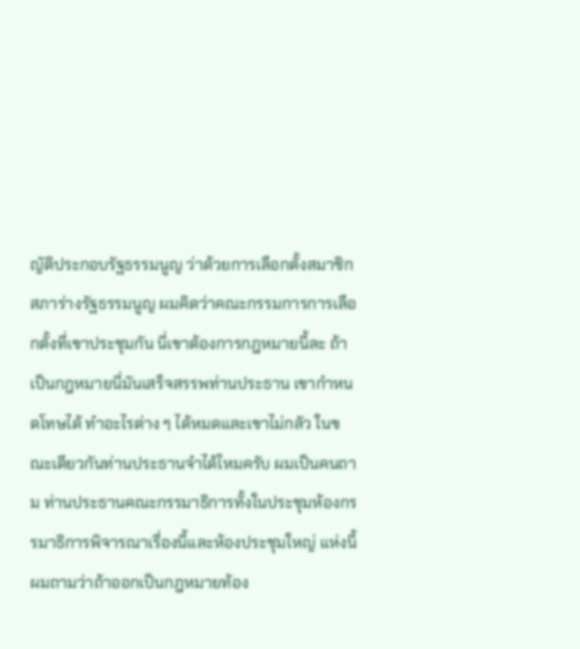ญัติประกอบรัฐธรรมนูญ ว่าด้วยการเลือกตั้งสมาชิกสภาร่างรัฐธรรมนูญ ผมคิดว่าคณะกรรมการการเลือกตั้งที่เขาประชุมกัน นี่เขาต้องการกฎหมายนี้ละ ถ้าเป็นกฎหมายนี่มันเสร็จสรรพท่านประธาน เขากําหนดโทษได้ ทําอะไรต่าง ๆ ได้หมดและเขาไม่กลัว ในขณะเดียวกันท่านประธานจําได้ไหมครับ ผมเป็นคนถาม ท่านประธานคณะกรรมาธิการทั้งในประชุมห้องกรรมาธิการพิจารณาเรื่องนี้และห้องประชุมใหญ่ แห่งนี้ ผมถามว่าถ้าออกเป็นกฎหมายท้อง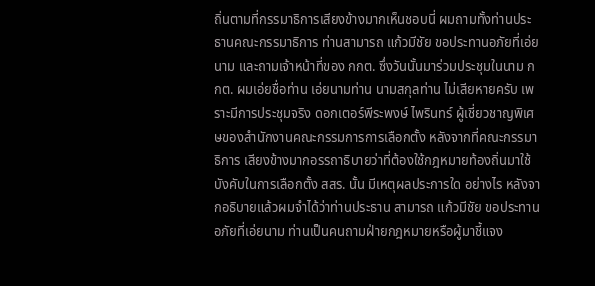ถิ่นตามที่กรรมาธิการเสียงข้างมากเห็นชอบนี่ ผมถามทั้งท่านประธานคณะกรรมาธิการ ท่านสามารถ แก้วมีชัย ขอประทานอภัยที่เอ่ยนาม และถามเจ้าหน้าที่ของ กกต. ซึ่งวันนั้นมาร่วมประชุมในนาม กกต. ผมเอ่ยชื่อท่าน เอ่ยนามท่าน นามสกุลท่าน ไม่เสียหายครับ เพราะมีการประชุมจริง ดอกเตอร์พีระพงษ์ ไพรินทร์ ผู้เชี่ยวชาญพิเศษของสํานักงานคณะกรรมการการเลือกตั้ง หลังจากที่คณะกรรมาธิการ เสียงข้างมากอรรถาธิบายว่าที่ต้องใช้กฎหมายท้องถิ่นมาใช้บังคับในการเลือกตั้ง สสร. นั้น มีเหตุผลประการใด อย่างไร หลังจากอธิบายแล้วผมจําได้ว่าท่านประธาน สามารถ แก้วมีชัย ขอประทานอภัยที่เอ่ยนาม ท่านเป็นคนถามฝ่ายกฎหมายหรือผู้มาชี้แจง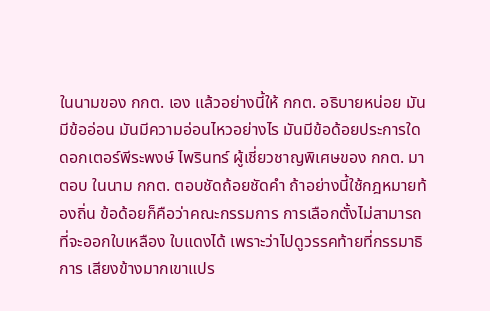ในนามของ กกต. เอง แล้วอย่างนี้ให้ กกต. อธิบายหน่อย มันมีข้ออ่อน มันมีความอ่อนไหวอย่างไร มันมีข้อด้อยประการใด ดอกเตอร์พีระพงษ์ ไพรินทร์ ผู้เชี่ยวชาญพิเศษของ กกต. มาตอบ ในนาม กกต. ตอบชัดถ้อยชัดคํา ถ้าอย่างนี้ใช้กฎหมายท้องถิ่น ข้อด้อยก็คือว่าคณะกรรมการ การเลือกตั้งไม่สามารถที่จะออกใบเหลือง ใบแดงได้ เพราะว่าไปดูวรรคท้ายที่กรรมาธิการ เสียงข้างมากเขาแปร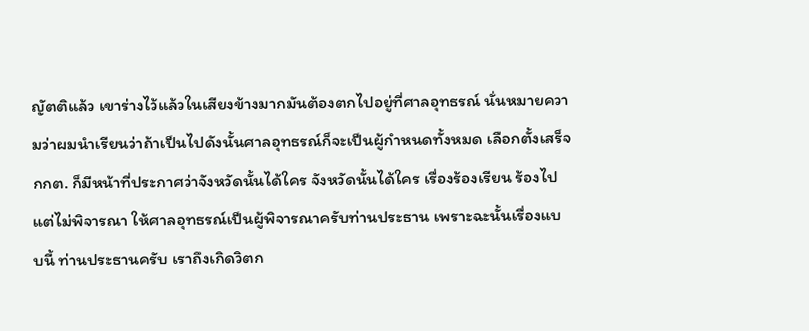ญัตติแล้ว เขาร่างไว้แล้วในเสียงข้างมากมันต้องตกไปอยู่ที่ศาลอุทธรณ์ นั่นหมายความว่าผมนําเรียนว่าถ้าเป็นไปดังนั้นศาลอุทธรณ์ก็จะเป็นผู้กําหนดทั้งหมด เลือกตั้งเสร็จ กกต. ก็มีหน้าที่ประกาศว่าจังหวัดนั้นได้ใคร จังหวัดนั้นได้ใคร เรื่องร้องเรียน ร้องไปแต่ไม่พิจารณา ให้ศาลอุทธรณ์เป็นผู้พิจารณาครับท่านประธาน เพราะฉะนั้นเรื่องแบบนี้ ท่านประธานครับ เราถึงเกิดวิตก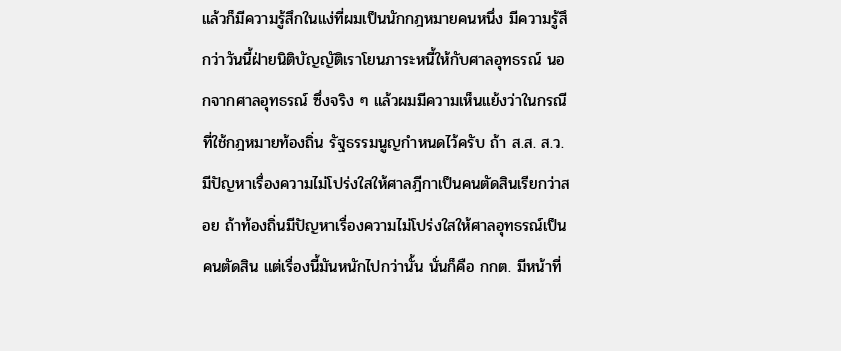แล้วก็มีความรู้สึกในแง่ที่ผมเป็นนักกฎหมายคนหนึ่ง มีความรู้สึกว่าวันนี้ฝ่ายนิติบัญญัติเราโยนภาระหนี้ให้กับศาลอุทธรณ์ นอกจากศาลอุทธรณ์ ซึ่งจริง ๆ แล้วผมมีความเห็นแย้งว่าในกรณีที่ใช้กฎหมายท้องถิ่น รัฐธรรมนูญกําหนดไว้ครับ ถ้า ส.ส. ส.ว. มีปัญหาเรื่องความไม่โปร่งใสให้ศาลฎีกาเป็นคนตัดสินเรียกว่าสอย ถ้าท้องถิ่นมีปัญหาเรื่องความไม่โปร่งใสให้ศาลอุทธรณ์เป็นคนตัดสิน แต่เรื่องนี้มันหนักไปกว่านั้น นั่นก็คือ กกต. มีหน้าที่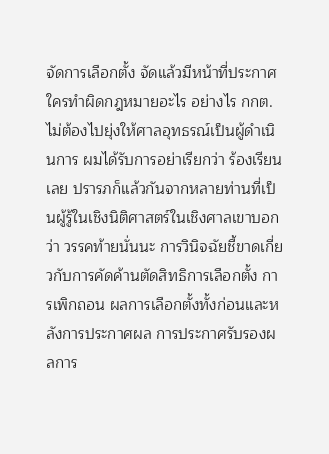จัดการเลือกตั้ง จัดแล้วมีหน้าที่ประกาศ ใครทําผิดกฎหมายอะไร อย่างไร กกต. ไม่ต้องไปยุ่งให้ศาลอุทธรณ์เป็นผู้ดําเนินการ ผมได้รับการอย่าเรียกว่า ร้องเรียนเลย ปรารภก็แล้วกันจากหลายท่านที่เป็นผู้รู้ในเชิงนิติศาสตร์ในเชิงศาลเขาบอกว่า วรรคท้ายนั่นนะ การวินิจฉัยชี้ขาดเกี่ยวกับการคัดค้านตัดสิทธิการเลือกตั้ง การเพิกถอน ผลการเลือกตั้งทั้งก่อนและหลังการประกาศผล การประกาศรับรองผลการ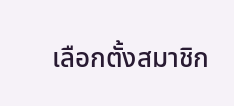เลือกตั้งสมาชิก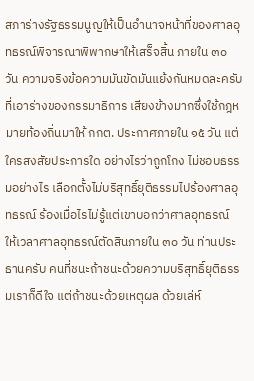สภาร่างรัฐธรรมนูญให้เป็นอํานาจหน้าที่ของศาลอุทธรณ์พิจารณาพิพากษาให้เสร็จสิ้น ภายใน ๓๐ วัน ความจริงข้อความมันขัดมันแย้งกันหมดละครับ ที่เอาร่างของกรรมาธิการ เสียงข้างมากซึ่งใช้กฎหมายท้องถิ่นมาให้ กกต. ประกาศภายใน ๑๕ วัน แต่ใครสงสัยประการใด อย่างไรว่าถูกโกง ไม่ชอบธรรมอย่างไร เลือกตั้งไม่บริสุทธิ์ยุติธรรมไปร้องศาลอุทธรณ์ ร้องเมื่อไรไม่รู้แต่เขาบอกว่าศาลอุทธรณ์ ให้เวลาศาลอุทธรณ์ตัดสินภายใน ๓๐ วัน ท่านประธานครับ คนที่ชนะถ้าชนะด้วยความบริสุทธิ์ยุติธรรมเราก็ดีใจ แต่ถ้าชนะด้วยเหตุผล ด้วยเล่ห์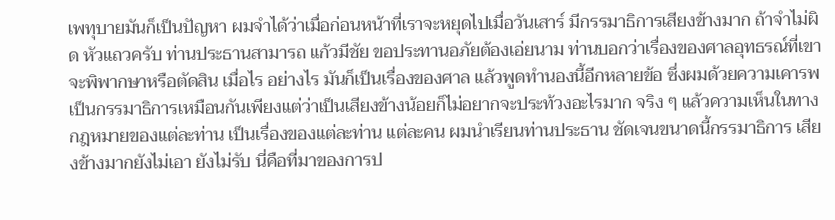เพทุบายมันก็เป็นปัญหา ผมจําได้ว่าเมื่อก่อนหน้าที่เราจะหยุดไปเมื่อวันเสาร์ มีกรรมาธิการเสียงข้างมาก ถ้าจําไม่ผิด หัวแถวครับ ท่านประธานสามารถ แก้วมีชัย ขอประทานอภัยต้องเอ่ยนาม ท่านบอกว่าเรื่องของศาลอุทธรณ์ที่เขาจะพิพากษาหรือตัดสิน เมื่อไร อย่างไร มันก็เป็นเรื่องของศาล แล้วพูดทํานองนี้อีกหลายข้อ ซึ่งผมด้วยความเคารพ เป็นกรรมาธิการเหมือนกันเพียงแต่ว่าเป็นเสียงข้างน้อยก็ไม่อยากจะประท้วงอะไรมาก จริง ๆ แล้วความเห็นในทางกฎหมายของแต่ละท่าน เป็นเรื่องของแต่ละท่าน แต่ละคน ผมนําเรียนท่านประธาน ชัดเจนขนาดนี้กรรมาธิการ เสียงข้างมากยังไม่เอา ยังไม่รับ นี่คือที่มาของการป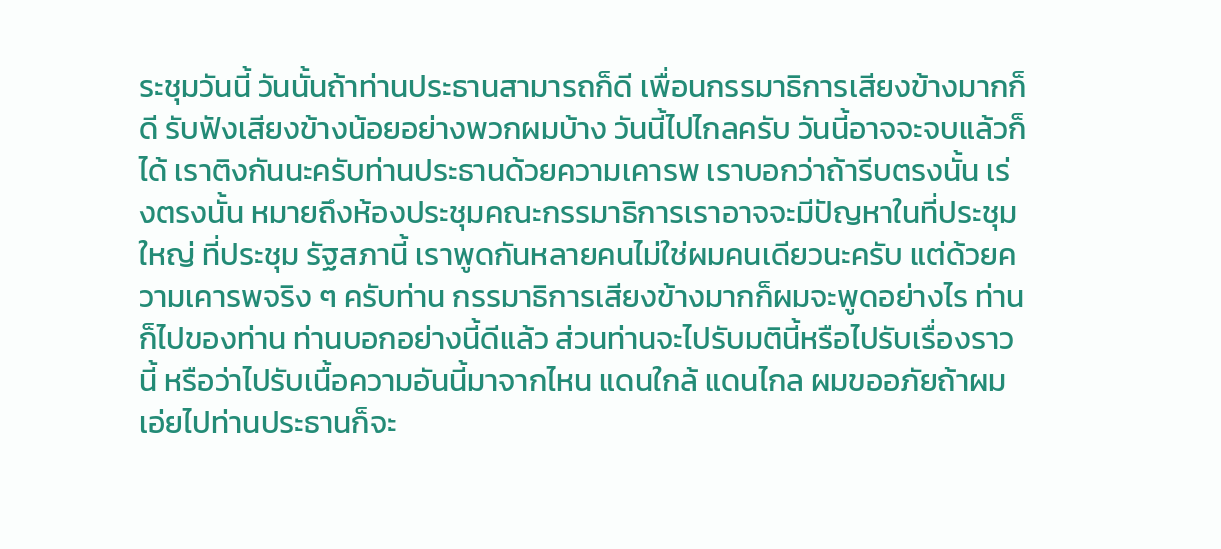ระชุมวันนี้ วันนั้นถ้าท่านประธานสามารถก็ดี เพื่อนกรรมาธิการเสียงข้างมากก็ดี รับฟังเสียงข้างน้อยอย่างพวกผมบ้าง วันนี้ไปไกลครับ วันนี้อาจจะจบแล้วก็ได้ เราติงกันนะครับท่านประธานด้วยความเคารพ เราบอกว่าถ้ารีบตรงนั้น เร่งตรงนั้น หมายถึงห้องประชุมคณะกรรมาธิการเราอาจจะมีปัญหาในที่ประชุมใหญ่ ที่ประชุม รัฐสภานี้ เราพูดกันหลายคนไม่ใช่ผมคนเดียวนะครับ แต่ด้วยความเคารพจริง ๆ ครับท่าน กรรมาธิการเสียงข้างมากก็ผมจะพูดอย่างไร ท่านก็ไปของท่าน ท่านบอกอย่างนี้ดีแล้ว ส่วนท่านจะไปรับมตินี้หรือไปรับเรื่องราวนี้ หรือว่าไปรับเนื้อความอันนี้มาจากไหน แดนใกล้ แดนไกล ผมขออภัยถ้าผมเอ่ยไปท่านประธานก็จะ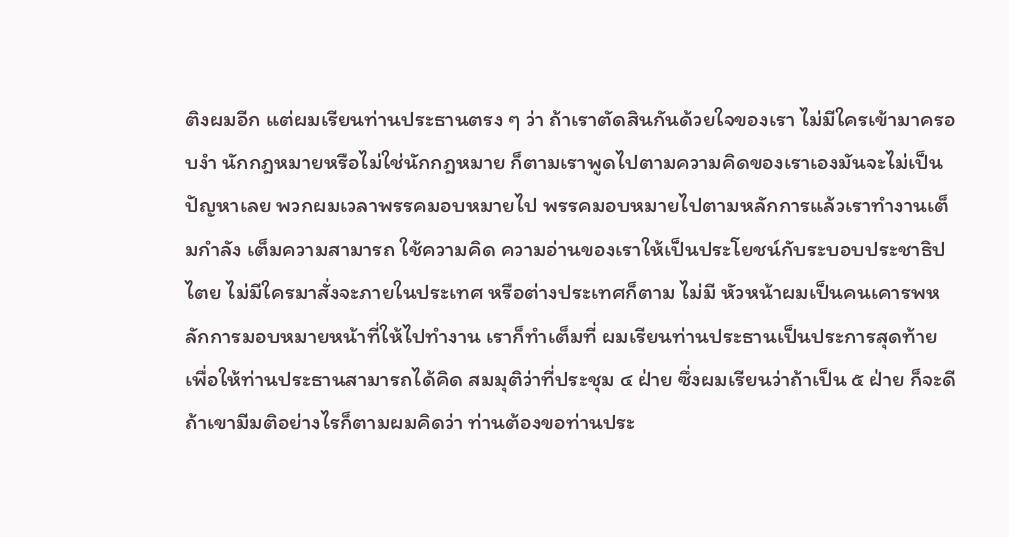ติงผมอีก แต่ผมเรียนท่านประธานตรง ๆ ว่า ถ้าเราตัดสินกันด้วยใจของเรา ไม่มีใครเข้ามาครอบงํา นักกฎหมายหรือไม่ใช่นักกฎหมาย ก็ตามเราพูดไปตามความคิดของเราเองมันจะไม่เป็นปัญหาเลย พวกผมเวลาพรรคมอบหมายไป พรรคมอบหมายไปตามหลักการแล้วเราทํางานเต็มกําลัง เต็มความสามารถ ใช้ความคิด ความอ่านของเราให้เป็นประโยชน์กับระบอบประชาธิปไตย ไม่มีใครมาสั่งจะภายในประเทศ หรือต่างประเทศก็ตาม ไม่มี หัวหน้าผมเป็นคนเคารพหลักการมอบหมายหน้าที่ให้ไปทํางาน เราก็ทําเต็มที่ ผมเรียนท่านประธานเป็นประการสุดท้ายเพื่อให้ท่านประธานสามารถได้คิด สมมุติว่าที่ประชุม ๔ ฝ่าย ซึ่งผมเรียนว่าถ้าเป็น ๕ ฝ่าย ก็จะดี ถ้าเขามีมติอย่างไรก็ตามผมคิดว่า ท่านต้องขอท่านประ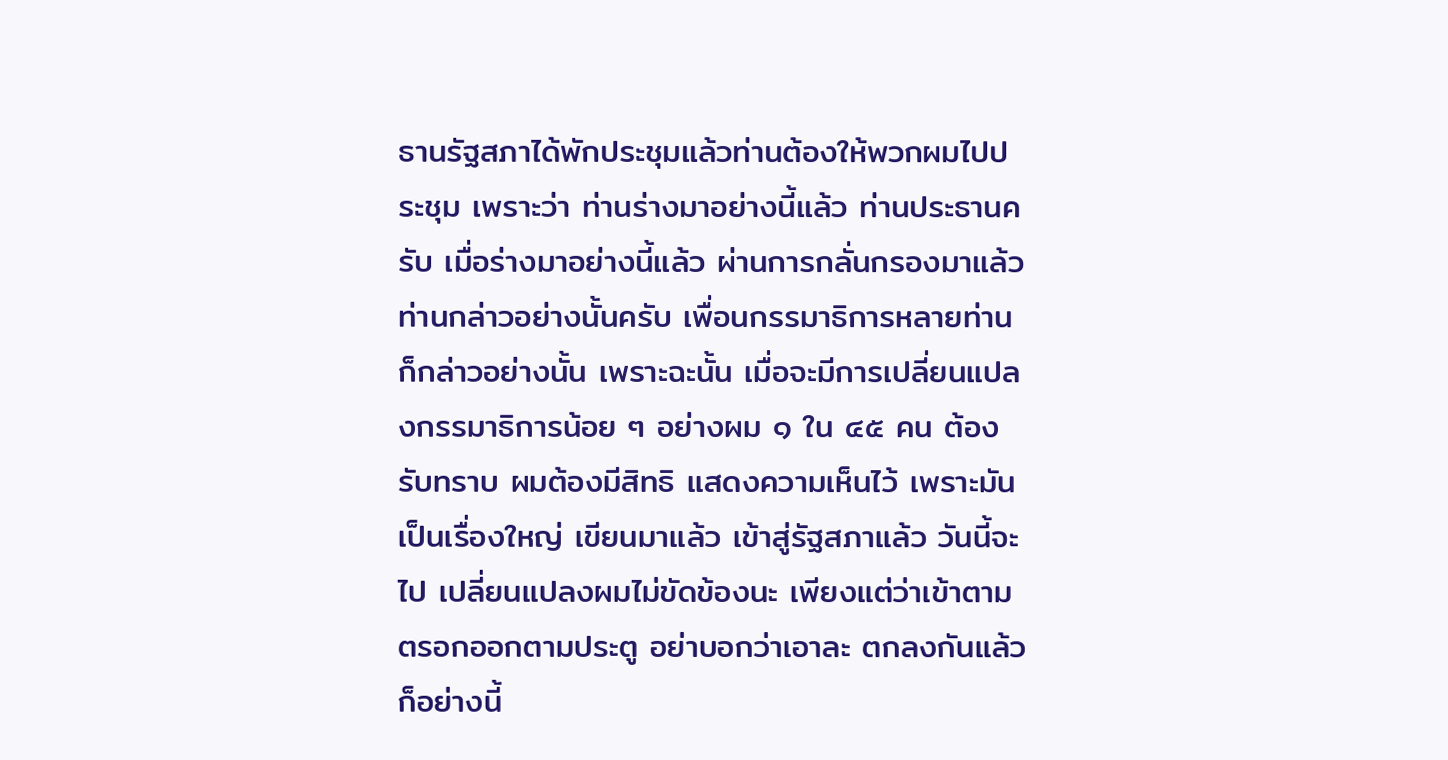ธานรัฐสภาได้พักประชุมแล้วท่านต้องให้พวกผมไปประชุม เพราะว่า ท่านร่างมาอย่างนี้แล้ว ท่านประธานครับ เมื่อร่างมาอย่างนี้แล้ว ผ่านการกลั่นกรองมาแล้ว ท่านกล่าวอย่างนั้นครับ เพื่อนกรรมาธิการหลายท่านก็กล่าวอย่างนั้น เพราะฉะนั้น เมื่อจะมีการเปลี่ยนแปลงกรรมาธิการน้อย ๆ อย่างผม ๑ ใน ๔๕ คน ต้องรับทราบ ผมต้องมีสิทธิ แสดงความเห็นไว้ เพราะมันเป็นเรื่องใหญ่ เขียนมาแล้ว เข้าสู่รัฐสภาแล้ว วันนี้จะไป เปลี่ยนแปลงผมไม่ขัดข้องนะ เพียงแต่ว่าเข้าตามตรอกออกตามประตู อย่าบอกว่าเอาละ ตกลงกันแล้วก็อย่างนี้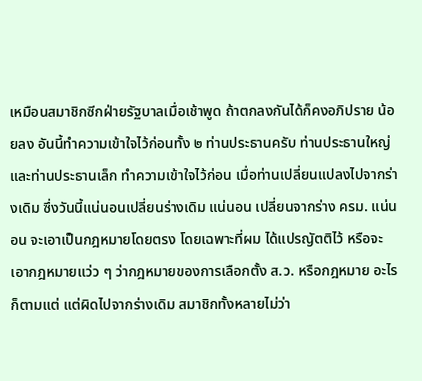เหมือนสมาชิกซีกฝ่ายรัฐบาลเมื่อเช้าพูด ถ้าตกลงกันได้ก็คงอภิปราย น้อยลง อันนี้ทําความเข้าใจไว้ก่อนทั้ง ๒ ท่านประธานครับ ท่านประธานใหญ่และท่านประธานเล็ก ทําความเข้าใจไว้ก่อน เมื่อท่านเปลี่ยนแปลงไปจากร่างเดิม ซึ่งวันนี้แน่นอนเปลี่ยนร่างเดิม แน่นอน เปลี่ยนจากร่าง ครม. แน่นอน จะเอาเป็นกฎหมายโดยตรง โดยเฉพาะที่ผม ได้แปรญัตติไว้ หรือจะเอากฎหมายแว่ว ๆ ว่ากฎหมายของการเลือกตั้ง ส.ว. หรือกฎหมาย อะไรก็ตามแต่ แต่ผิดไปจากร่างเดิม สมาชิกทั้งหลายไม่ว่า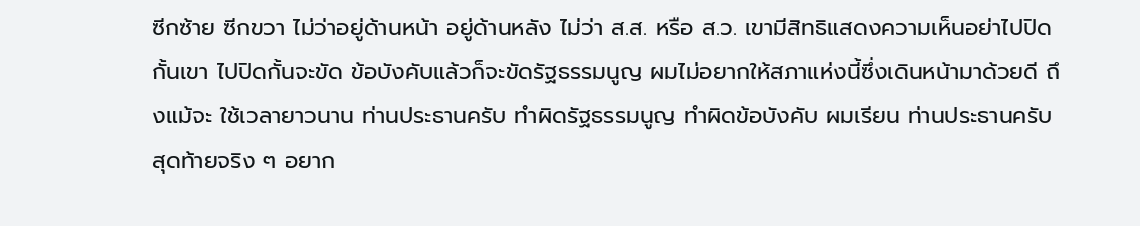ซีกซ้าย ซีกขวา ไม่ว่าอยู่ด้านหน้า อยู่ด้านหลัง ไม่ว่า ส.ส. หรือ ส.ว. เขามีสิทธิแสดงความเห็นอย่าไปปิดกั้นเขา ไปปิดกั้นจะขัด ข้อบังคับแล้วก็จะขัดรัฐธรรมนูญ ผมไม่อยากให้สภาแห่งนี้ซึ่งเดินหน้ามาด้วยดี ถึงแม้จะ ใช้เวลายาวนาน ท่านประธานครับ ทําผิดรัฐธรรมนูญ ทําผิดข้อบังคับ ผมเรียน ท่านประธานครับ
สุดท้ายจริง ๆ อยาก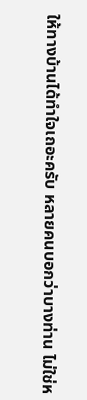ให้ทางบ้านได้ทําใจเถอะครับ หลายคนบอกว่าบางท่าน ไม่ใช่ห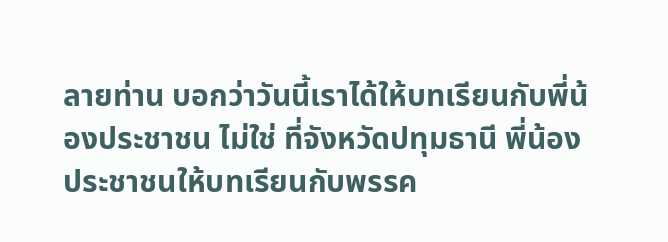ลายท่าน บอกว่าวันนี้เราได้ให้บทเรียนกับพี่น้องประชาชน ไม่ใช่ ที่จังหวัดปทุมธานี พี่น้องประชาชนให้บทเรียนกับพรรค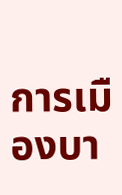การเมืองบา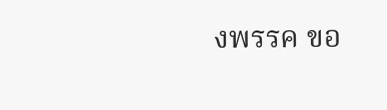งพรรค ขอ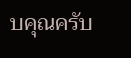บคุณครับ